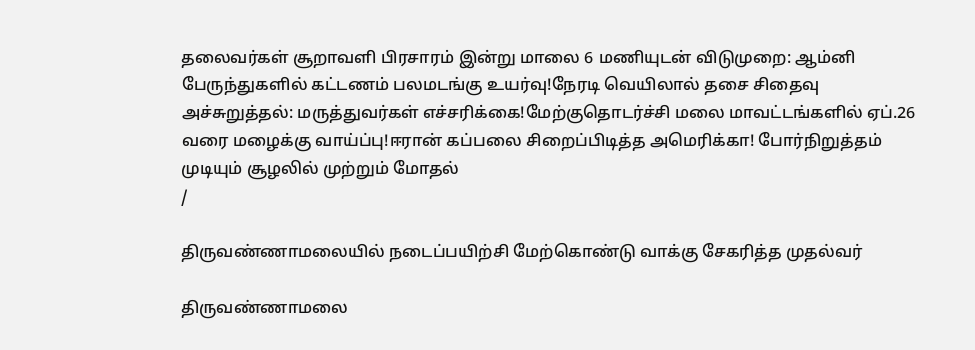தலைவர்கள் சூறாவளி பிரசாரம் இன்று மாலை 6 மணியுடன் விடுமுறை: ஆம்னி பேருந்துகளில் கட்டணம் பலமடங்கு உயர்வு!நேரடி வெயிலால் தசை சிதைவு அச்சுறுத்தல்: மருத்துவர்கள் எச்சரிக்கை!மேற்குதொடர்ச்சி மலை மாவட்டங்களில் ஏப்.26 வரை மழைக்கு வாய்ப்பு!ஈரான் கப்பலை சிறைப்பிடித்த அமெரிக்கா! போர்நிறுத்தம் முடியும் சூழலில் முற்றும் மோதல்
/

திருவண்ணாமலையில் நடைப்பயிற்சி மேற்கொண்டு வாக்கு சேகரித்த முதல்வர்

திருவண்ணாமலை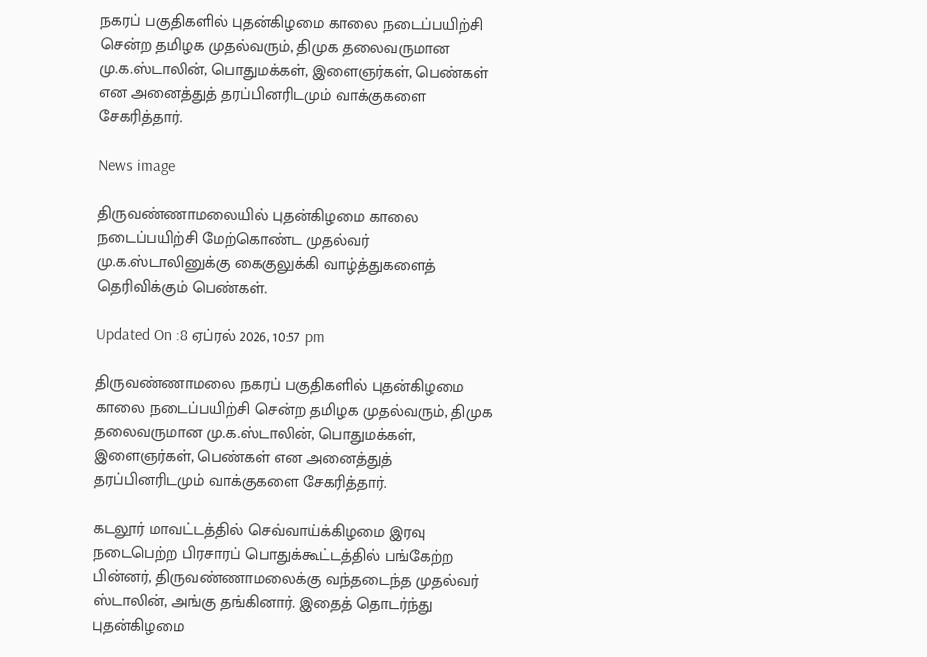நகரப் பகுதிகளில் புதன்கிழமை காலை நடைப்பயிற்சி சென்ற தமிழக முதல்வரும், திமுக தலைவருமான மு.க.ஸ்டாலின், பொதுமக்கள், இளைஞர்கள், பெண்கள் என அனைத்துத் தரப்பினரிடமும் வாக்குகளை சேகரித்தார்.

News image

திருவண்ணாமலையில் புதன்கிழமை காலை நடைப்பயிற்சி மேற்கொண்ட முதல்வர் மு.க.ஸ்டாலினுக்கு கைகுலுக்கி வாழ்த்துகளைத் தெரிவிக்கும் பெண்கள்.

Updated On :8 ஏப்ரல் 2026, 10:57 pm

திருவண்ணாமலை நகரப் பகுதிகளில் புதன்கிழமை காலை நடைப்பயிற்சி சென்ற தமிழக முதல்வரும், திமுக தலைவருமான மு.க.ஸ்டாலின், பொதுமக்கள், இளைஞர்கள், பெண்கள் என அனைத்துத் தரப்பினரிடமும் வாக்குகளை சேகரித்தார்.

கடலூர் மாவட்டத்தில் செவ்வாய்க்கிழமை இரவு நடைபெற்ற பிரசாரப் பொதுக்கூட்டத்தில் பங்கேற்ற பின்னர், திருவண்ணாமலைக்கு வந்தடைந்த முதல்வர் ஸ்டாலின், அங்கு தங்கினார். இதைத் தொடர்ந்து புதன்கிழமை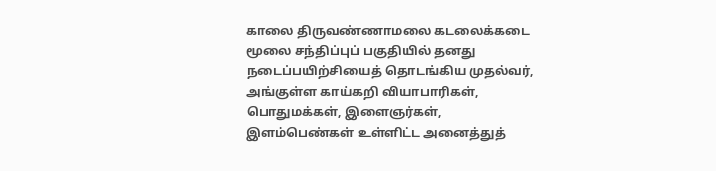காலை திருவண்ணாமலை கடலைக்கடை மூலை சந்திப்புப் பகுதியில் தனது நடைப்பயிற்சியைத் தொடங்கிய முதல்வர், அங்குள்ள காய்கறி வியாபாரிகள், பொதுமக்கள், இளைஞர்கள், இளம்பெண்கள் உள்ளிட்ட அனைத்துத்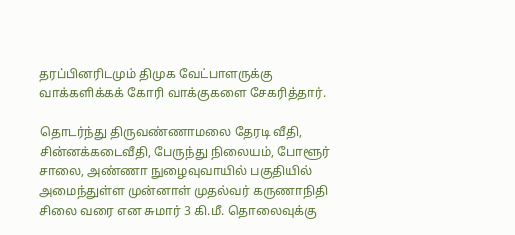தரப்பினரிடமும் திமுக வேட்பாளருக்கு வாக்களிக்கக் கோரி வாக்குகளை சேகரித்தார்.

தொடர்ந்து திருவண்ணாமலை தேரடி வீதி, சின்னக்கடைவீதி, பேருந்து நிலையம், போளூர் சாலை, அண்ணா நுழைவுவாயில் பகுதியில் அமைந்துள்ள முன்னாள் முதல்வர் கருணாநிதி சிலை வரை என சுமார் 3 கி.மீ. தொலைவுக்கு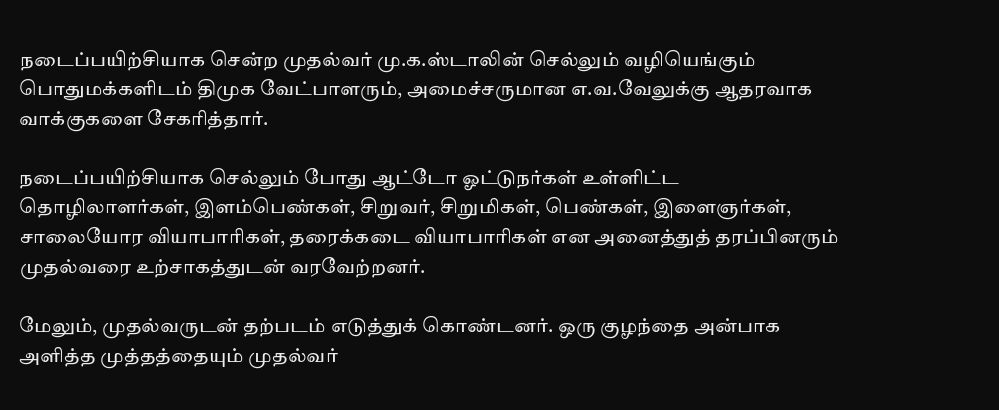நடைப்பயிற்சியாக சென்ற முதல்வர் மு.க.ஸ்டாலின் செல்லும் வழியெங்கும் பொதுமக்களிடம் திமுக வேட்பாளரும், அமைச்சருமான எ.வ.வேலுக்கு ஆதரவாக வாக்குகளை சேகரித்தார்.

நடைப்பயிற்சியாக செல்லும் போது ஆட்டோ ஓட்டுநர்கள் உள்ளிட்ட தொழிலாளர்கள், இளம்பெண்கள், சிறுவர், சிறுமிகள், பெண்கள், இளைஞர்கள், சாலையோர வியாபாரிகள், தரைக்கடை வியாபாரிகள் என அனைத்துத் தரப்பினரும் முதல்வரை உற்சாகத்துடன் வரவேற்றனர்.

மேலும், முதல்வருடன் தற்படம் எடுத்துக் கொண்டனர். ஒரு குழந்தை அன்பாக அளித்த முத்தத்தையும் முதல்வர்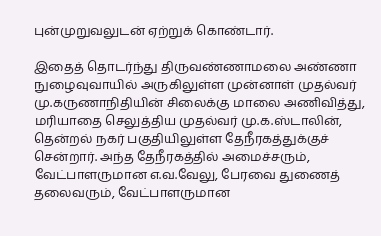புன்முறுவலுடன் ஏற்றுக் கொண்டார்.

இதைத் தொடர்ந்து திருவண்ணாமலை அண்ணா நுழைவுவாயில் அருகிலுள்ள முன்னாள் முதல்வர் மு.கருணாநிதியின் சிலைக்கு மாலை அணிவித்து, மரியாதை செலுத்திய முதல்வர் மு.க.ஸ்டாலின், தென்றல் நகர் பகுதியிலுள்ள தேநீரகத்துக்குச் சென்றார். அந்த தேநீரகத்தில் அமைச்சரும், வேட்பாளருமான எ.வ.வேலு, பேரவை துணைத் தலைவரும், வேட்பாளருமான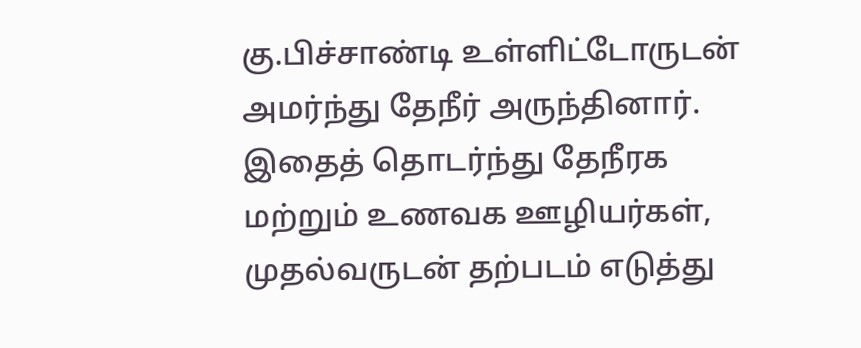கு.பிச்சாண்டி உள்ளிட்டோருடன் அமர்ந்து தேநீர் அருந்தினார். இதைத் தொடர்ந்து தேநீரக மற்றும் உணவக ஊழியர்கள், முதல்வருடன் தற்படம் எடுத்து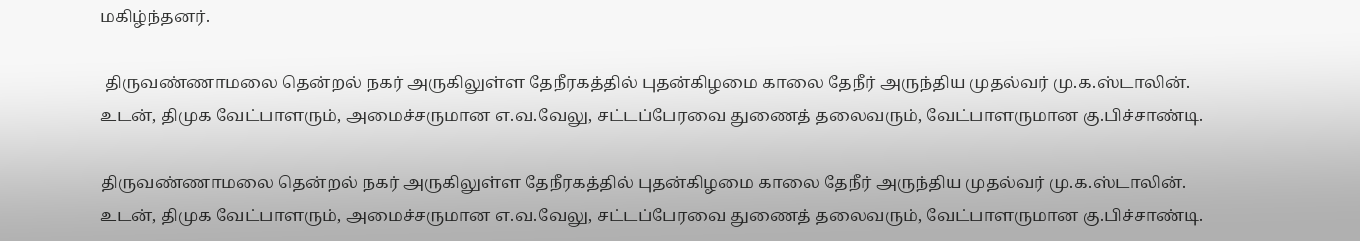மகிழ்ந்தனர்.

 திருவண்ணாமலை தென்றல் நகர் அருகிலுள்ள தேநீரகத்தில் புதன்கிழமை காலை தேநீர் அருந்திய முதல்வர் மு.க.ஸ்டாலின். உடன், திமுக வேட்பாளரும், அமைச்சருமான எ.வ.வேலு, சட்டப்பேரவை துணைத் தலைவரும், வேட்பாளருமான கு.பிச்சாண்டி.

திருவண்ணாமலை தென்றல் நகர் அருகிலுள்ள தேநீரகத்தில் புதன்கிழமை காலை தேநீர் அருந்திய முதல்வர் மு.க.ஸ்டாலின். உடன், திமுக வேட்பாளரும், அமைச்சருமான எ.வ.வேலு, சட்டப்பேரவை துணைத் தலைவரும், வேட்பாளருமான கு.பிச்சாண்டி.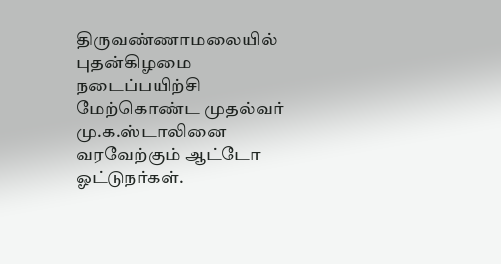திருவண்ணாமலையில் புதன்கிழமை நடைப்பயிற்சி மேற்கொண்ட முதல்வர் மு.க.ஸ்டாலினை வரவேற்கும் ஆட்டோ ஓட்டுநர்கள்.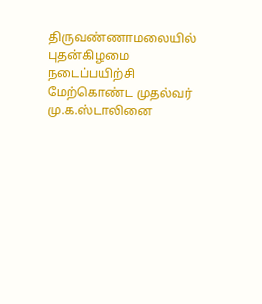திருவண்ணாமலையில் புதன்கிழமை நடைப்பயிற்சி மேற்கொண்ட முதல்வர் மு.க.ஸ்டாலினை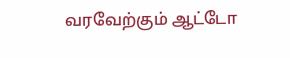வரவேற்கும் ஆட்டோ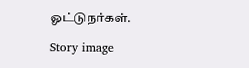ஓட்டுநர்கள்.

Story image